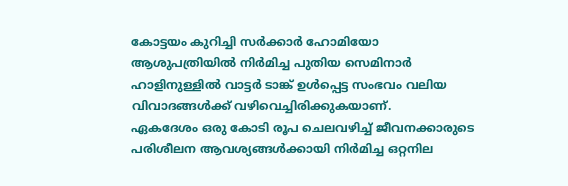കോട്ടയം കുറിച്ചി സർക്കാർ ഹോമിയോ ആശുപത്രിയിൽ നിർമിച്ച പുതിയ സെമിനാർ ഹാളിനുള്ളിൽ വാട്ടർ ടാങ്ക് ഉൾപ്പെട്ട സംഭവം വലിയ വിവാദങ്ങൾക്ക് വഴിവെച്ചിരിക്കുകയാണ്.
ഏകദേശം ഒരു കോടി രൂപ ചെലവഴിച്ച് ജീവനക്കാരുടെ പരിശീലന ആവശ്യങ്ങൾക്കായി നിർമിച്ച ഒറ്റനില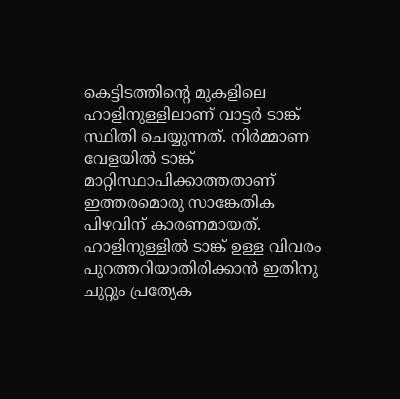കെട്ടിടത്തിന്റെ മുകളിലെ ഹാളിനുള്ളിലാണ് വാട്ടർ ടാങ്ക് സ്ഥിതി ചെയ്യുന്നത്. നിർമ്മാണ വേളയിൽ ടാങ്ക് മാറ്റിസ്ഥാപിക്കാത്തതാണ് ഇത്തരമൊരു സാങ്കേതിക പിഴവിന് കാരണമായത്.
ഹാളിനുള്ളിൽ ടാങ്ക് ഉള്ള വിവരം പുറത്തറിയാതിരിക്കാൻ ഇതിനു ചുറ്റും പ്രത്യേക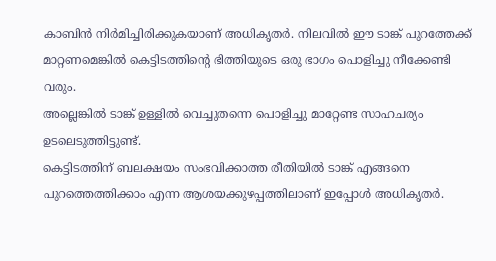കാബിൻ നിർമിച്ചിരിക്കുകയാണ് അധികൃതർ. നിലവിൽ ഈ ടാങ്ക് പുറത്തേക്ക് മാറ്റണമെങ്കിൽ കെട്ടിടത്തിന്റെ ഭിത്തിയുടെ ഒരു ഭാഗം പൊളിച്ചു നീക്കേണ്ടി വരും.
അല്ലെങ്കിൽ ടാങ്ക് ഉള്ളിൽ വെച്ചുതന്നെ പൊളിച്ചു മാറ്റേണ്ട സാഹചര്യം ഉടലെടുത്തിട്ടുണ്ട്.
കെട്ടിടത്തിന് ബലക്ഷയം സംഭവിക്കാത്ത രീതിയിൽ ടാങ്ക് എങ്ങനെ പുറത്തെത്തിക്കാം എന്ന ആശയക്കുഴപ്പത്തിലാണ് ഇപ്പോൾ അധികൃതർ.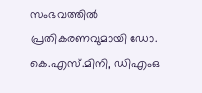സംഭവത്തിൽ പ്രതികരണവുമായി ഡോ.
കെ.എസ്.മിനി, ഡിഎംഒ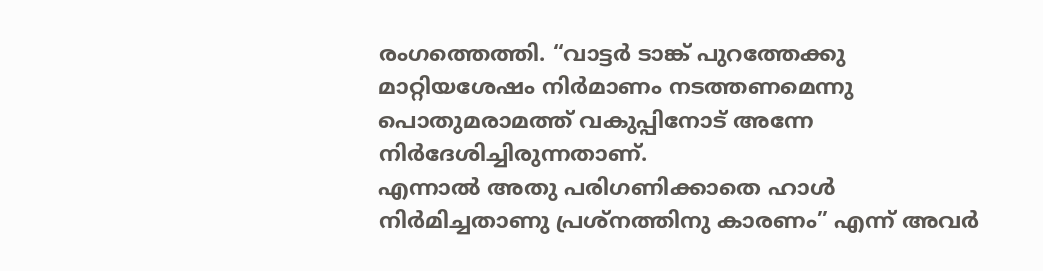രംഗത്തെത്തി. “വാട്ടർ ടാങ്ക് പുറത്തേക്കു മാറ്റിയശേഷം നിർമാണം നടത്തണമെന്നു പൊതുമരാമത്ത് വകുപ്പിനോട് അന്നേ നിർദേശിച്ചിരുന്നതാണ്.
എന്നാൽ അതു പരിഗണിക്കാതെ ഹാൾ നിർമിച്ചതാണു പ്രശ്നത്തിനു കാരണം” എന്ന് അവർ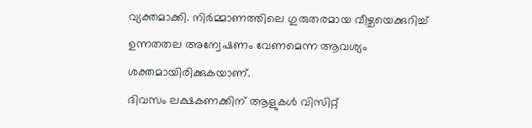വ്യക്തമാക്കി. നിർമ്മാണത്തിലെ ഗുരുതരമായ വീഴ്ചയെക്കുറിച്ച് ഉന്നതതല അന്വേഷണം വേണമെന്ന ആവശ്യം ശക്തമായിരിക്കുകയാണ്.
ദിവസം ലക്ഷകണക്കിന് ആളുകൾ വിസിറ്റ്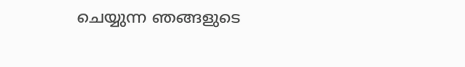ചെയ്യുന്ന ഞങ്ങളുടെ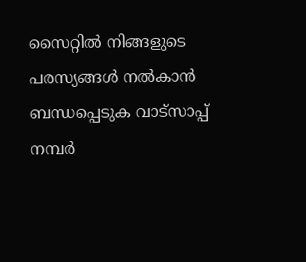സൈറ്റിൽ നിങ്ങളുടെ പരസ്യങ്ങൾ നൽകാൻ ബന്ധപ്പെടുക വാട്സാപ്പ് നമ്പർ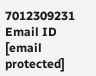7012309231 Email ID [email protected]